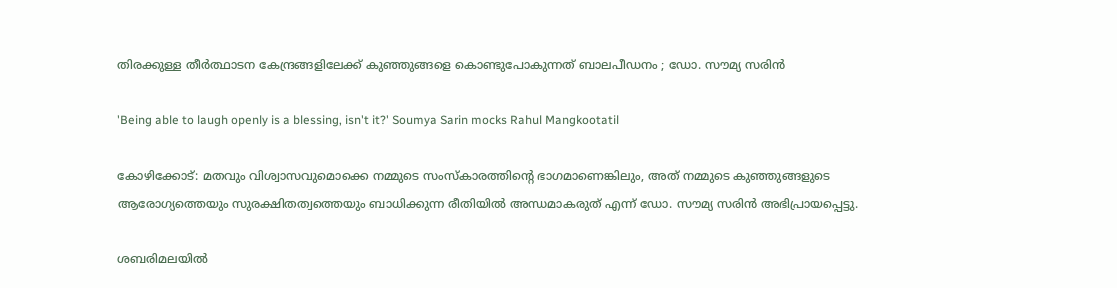തിരക്കുള്ള തീർത്ഥാടന കേന്ദ്രങ്ങളിലേക്ക് കുഞ്ഞുങ്ങളെ കൊണ്ടുപോകുന്നത് ബാലപീഡനം ; ഡോ. സൗമ്യ സരിൻ

'Being able to laugh openly is a blessing, isn't it?' Soumya Sarin mocks Rahul Mangkootatil

കോഴിക്കോട്: മതവും വിശ്വാസവുമൊക്കെ നമ്മുടെ സംസ്കാരത്തിൻ്റെ ഭാഗമാണെങ്കിലും, അത് നമ്മുടെ കുഞ്ഞുങ്ങളുടെ ആരോഗ്യത്തെയും സുരക്ഷിതത്വത്തെയും ബാധിക്കുന്ന രീതിയിൽ അന്ധമാകരുത് എന്ന് ഡോ. സൗമ്യ സരിൻ അഭിപ്രായപ്പെട്ടു.

ശബരിമലയിൽ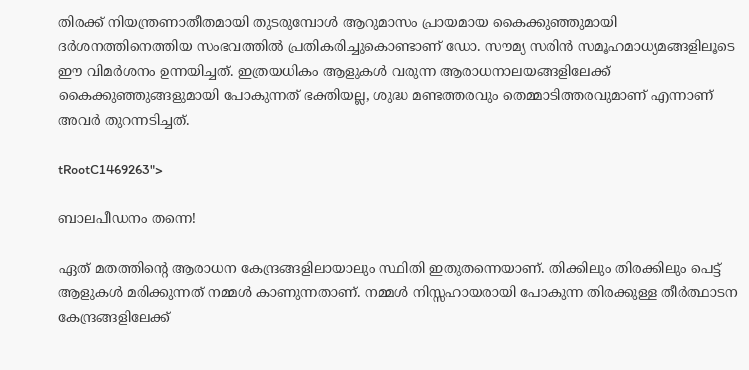തിരക്ക് നിയന്ത്രണാതീതമായി തുടരുമ്പോൾ ആറുമാസം പ്രായമായ കൈക്കുഞ്ഞുമായി ദർശനത്തിനെത്തിയ സംഭവത്തിൽ പ്രതികരിച്ചുകൊണ്ടാണ് ഡോ. സൗമ്യ സരിൻ സമൂഹമാധ്യമങ്ങളിലൂടെ ഈ വിമർശനം ഉന്നയിച്ചത്. ഇത്രയധികം ആളുകൾ വരുന്ന ആരാധനാലയങ്ങളിലേക്ക് കൈക്കുഞ്ഞുങ്ങളുമായി പോകുന്നത് ഭക്തിയല്ല, ശുദ്ധ മണ്ടത്തരവും തെമ്മാടിത്തരവുമാണ് എന്നാണ് അവർ തുറന്നടിച്ചത്.

tRootC1469263">

ബാലപീഡനം തന്നെ!

ഏത് മതത്തിൻ്റെ ആരാധന കേന്ദ്രങ്ങളിലായാലും സ്ഥിതി ഇതുതന്നെയാണ്. തിക്കിലും തിരക്കിലും പെട്ട് ആളുകൾ മരിക്കുന്നത് നമ്മൾ കാണുന്നതാണ്. നമ്മൾ നിസ്സഹായരായി പോകുന്ന തിരക്കുള്ള തീർത്ഥാടന കേന്ദ്രങ്ങളിലേക്ക്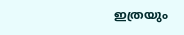ഇത്രയും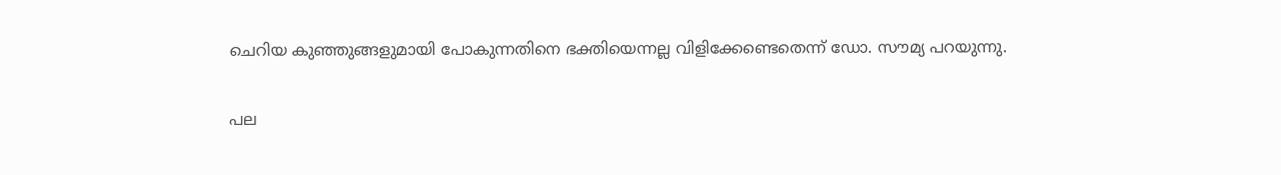ചെറിയ കുഞ്ഞുങ്ങളുമായി പോകുന്നതിനെ ഭക്തിയെന്നല്ല വിളിക്കേണ്ടെതെന്ന് ഡോ. സൗമ്യ പറയുന്നു.

പല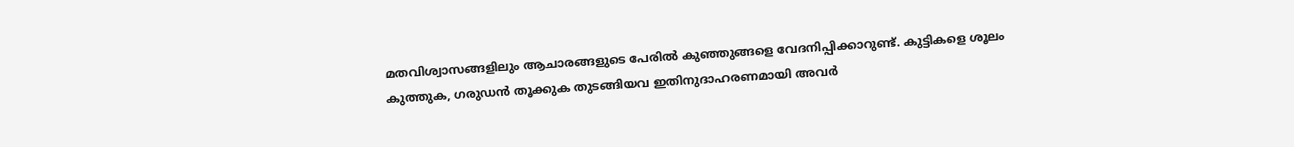മതവിശ്വാസങ്ങളിലും ആചാരങ്ങളുടെ പേരിൽ കുഞ്ഞുങ്ങളെ വേദനിപ്പിക്കാറുണ്ട്. കുട്ടികളെ ശൂലം കുത്തുക, ഗരുഡൻ തൂക്കുക തുടങ്ങിയവ ഇതിനുദാഹരണമായി അവർ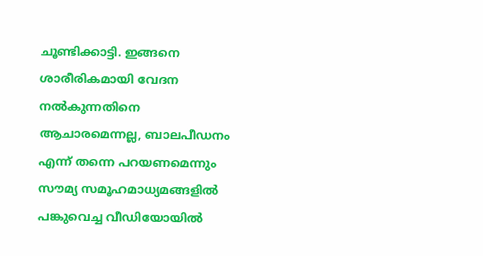ചൂണ്ടിക്കാട്ടി. ഇങ്ങനെ ശാരീരികമായി വേദന നൽകുന്നതിനെ ആചാരമെന്നല്ല, ബാലപീഡനം എന്ന് തന്നെ പറയണമെന്നും സൗമ്യ സമൂഹമാധ്യമങ്ങളിൽ പങ്കുവെച്ച വീഡിയോയിൽ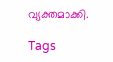വ്യക്തമാക്കി.

Tags